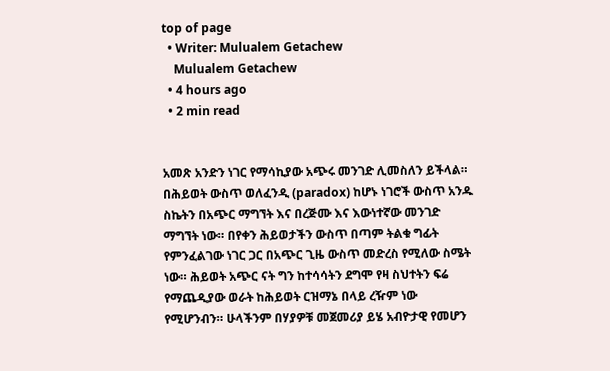top of page
  • Writer: Mulualem Getachew
    Mulualem Getachew
  • 4 hours ago
  • 2 min read


አመጽ አንድን ነገር የማሳኪያው አጭሩ መንገድ ሊመስለን ይችላል። በሕይወት ውስጥ ወለፈንዲ (paradox) ከሆኑ ነገሮች ውስጥ አንዱ ስኬትን በአጭር ማግኘት እና በረጅሙ እና እውነተኛው መንገድ ማግኘት ነው። በየቀን ሕይወታችን ውስጥ በጣም ትልቁ ግፊት የምንፈልገው ነገር ጋር በአጭር ጊዜ ውስጥ መድረስ የሚለው ስሜት ነው። ሕይወት አጭር ናት ግን ከተሳሳትን ደግሞ የዛ ስህተትን ፍሬ የማጨዲያው ወራት ከሕይወት ርዝማኔ በላይ ረዥም ነው የሚሆንብን። ሁላችንም በሃያዎቹ መጀመሪያ ይሄ አብዮታዊ የመሆን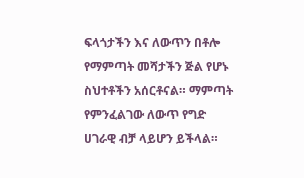ፍላጎታችን እና ለውጥን በቶሎ የማምጣት መሻታችን ጅል የሆኑ ስህተቶችን አሰርቶናል። ማምጣት የምንፈልገው ለውጥ የግድ ሀገራዊ ብቻ ላይሆን ይችላል።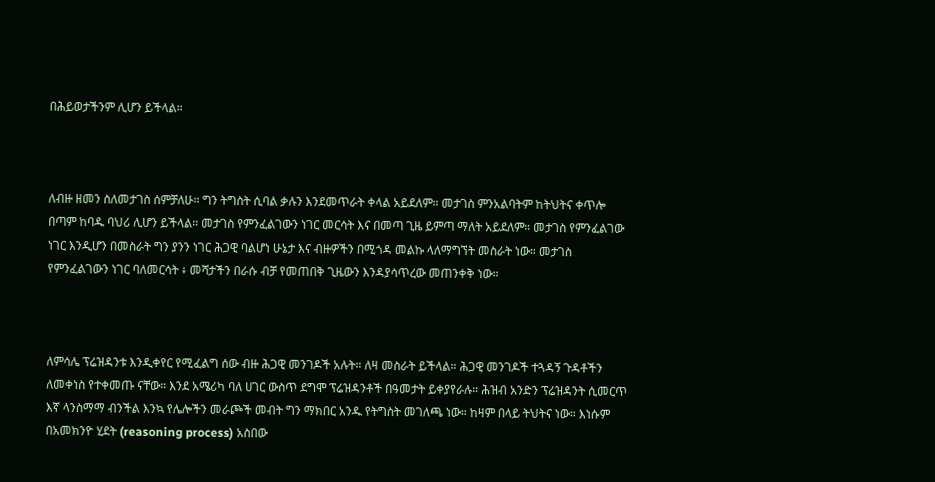በሕይወታችንም ሊሆን ይችላል።



ለብዙ ዘመን ስለመታገስ ሰምቻለሁ። ግን ትግስት ሲባል ቃሉን እንደመጥራት ቀላል አይደለም። መታገስ ምንአልባትም ከትህትና ቀጥሎ በጣም ከባዱ ባህሪ ሊሆን ይችላል። መታገስ የምንፈልገውን ነገር መርሳት እና በመጣ ጊዜ ይምጣ ማለት አይደለም። መታገስ የምንፈልገው ነገር እንዲሆን በመስራት ግን ያንን ነገር ሕጋዊ ባልሆነ ሁኔታ እና ብዙዎችን በሚጎዳ መልኩ ላለማግኘት መስራት ነው። መታገስ የምንፈልገውን ነገር ባለመርሳት ፥ መሻታችን በራሱ ብቻ የመጠበቅ ጊዜውን እንዳያሳጥረው መጠንቀቅ ነው።



ለምሳሌ ፕሬዝዳንቱ እንዲቀየር የሚፈልግ ሰው ብዙ ሕጋዊ መንገዶች አሉት። ለዛ መስራት ይችላል። ሕጋዊ መንገዶች ተጓዳኝ ጉዳቶችን ለመቀነስ የተቀመጡ ናቸው። እንደ አሜሪካ ባለ ሀገር ውስጥ ደግሞ ፕሬዝዳንቶች በዓመታት ይቀያየራሉ። ሕዝብ አንድን ፕሬዝዳንት ሲመርጥ እኛ ላንስማማ ብንችል እንኳ የሌሎችን መራጮች መብት ግን ማክበር አንዱ የትግስት መገለጫ ነው። ከዛም በላይ ትህትና ነው። እነሱም በአመክንዮ ሂደት (reasoning process) አስበው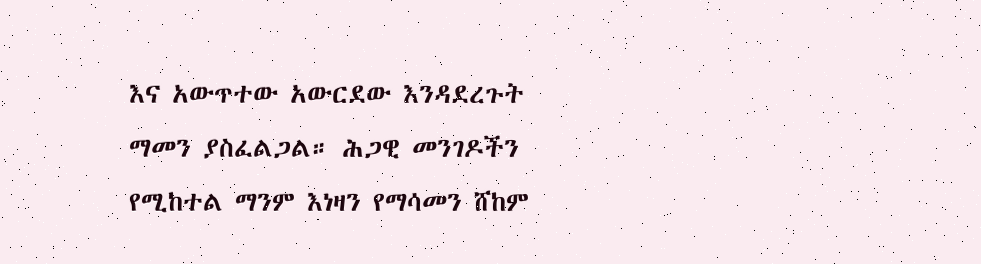እና አውጥተው አውርደው እንዳደረጉት ማመን ያስፈልጋል። ሕጋዊ መንገዶችን የሚከተል ማንም እነዛን የማሳመን ሸከም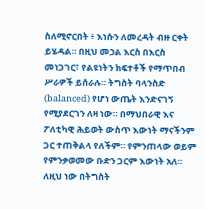ስለሚኖርበት ፥ እነሱን ለመረዳት ብዙ ርቀት ይሄዳል። በዚህ መኃል እርስ በእርስ መነጋገር፣ የልዩነትን ክፍተቶች የማጥበብ ሥራዎች ይሰራሉ። ትግስት ባላንስድ (balanced) የሆነ ውጤት እንድናገኝ የሚያደርገን ለዛ ነው። በማህበራዊ እና ፖለቲካዊ ሕይወት ውስጥ እውነት ማናችንም ጋር ተጠቅልላ የለችም። የምንጠላው ወይም የምንቃወመው ቡድን ጋርም እውነት አለ። ለዚህ ነው በትግስት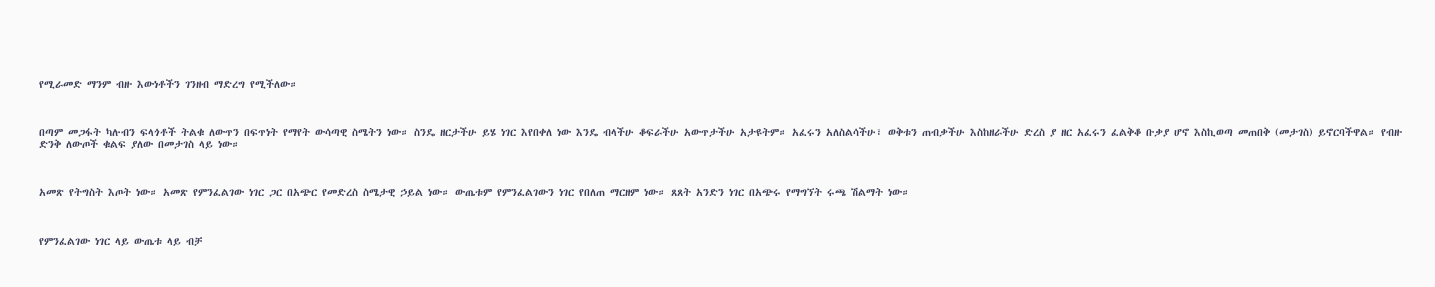የሚራመድ ማንም ብዙ እውነቶችን ገንዘብ ማድረግ የሚችለው።



በጣም መጋፋት ካሉብን ፍላጎቶች ትልቁ ለውጥን በፍጥነት የማየት ውሳጣዊ ስሜትን ነው። ስንዴ ዘርታችሁ ይሄ ነገር እየበቀለ ነው እንዴ ብላችሁ ቆፍራችሁ አውጥታችሁ አታዩትም። አፈሩን አለስልሳችሁ፣ ወቅቱን ጠብቃችሁ እስከዘራችሁ ድረስ ያ ዘር አፈሩን ፈልቅቆ ቡቃያ ሆኖ እስኪወጣ መጠበቅ (መታገስ) ይኖርባችዋል። የብዙ ድንቅ ለውጦች ቁልፍ ያለው በመታገስ ላይ ነው።



አመጽ የትግስት እጦት ነው። አመጽ የምንፈልገው ነገር ጋር በአጭር የመድረስ ስሜታዊ ኃይል ነው። ውጤቱም የምንፈልገውን ነገር የበለጠ ማርዘም ነው። ጸጸት አንድን ነገር በአጭሩ የማግኘት ሩጫ ሽልማት ነው።



የምንፈልገው ነገር ላይ ውጤቱ ላይ ብቻ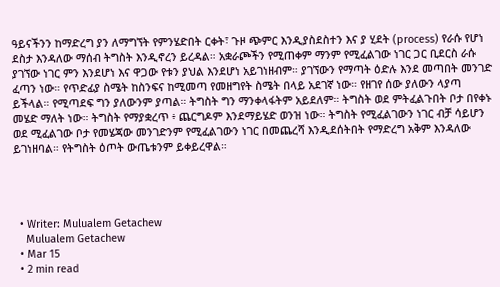ዓይናችንን ከማድረግ ያን ለማግኘት የምንሄድበት ርቀት፣ ጉዞ ጭምር እንዲያስደስተን እና ያ ሂደት (process) የራሱ የሆነ ደስታ እንዳለው ማሰብ ትግስት እንዲኖረን ይረዳል። አቋራጮችን የሚጠቀም ማንም የሚፈልገው ነገር ጋር ቢደርስ ራሱ ያገኘው ነገር ምን እንደሆነ እና ዋጋው የቱን ያህል እንደሆነ አይገነዘብም። ያገኘውን የማጣት ዕድሉ እንደ መጣበት መንገድ ፈጣን ነው። የጥድፊያ ስሜት ከስንፍና ከሚመጣ የመዘግየት ስሜት በላይ አደገኛ ነው። የዘገየ ሰው ያለውን ላያጣ ይችላል። የሚጣደፍ ግን ያለውንም ያጣል። ትግስት ግን ማንቀላፋትም አይደለም። ትግስት ወደ ምትፈልጉበት ቦታ በየቀኑ መሄድ ማለት ነው። ትግስት የማያቋረጥ ፥ ጨርግዶም እንደማይሄድ ወንዝ ነው። ትግስት የሚፈልገውን ነገር ብቻ ሳይሆን ወደ ሚፈልገው ቦታ የመሄጃው መንገድንም የሚፈልገውን ነገር በመጨረሻ እንዲደሰትበት የማድረግ አቅም እንዳለው ይገነዘባል። የትግስት ዕጦት ውጤቱንም ይቀይረዋል።




  • Writer: Mulualem Getachew
    Mulualem Getachew
  • Mar 15
  • 2 min read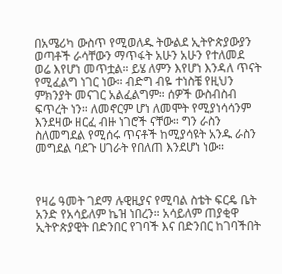በአሜሪካ ውስጥ የሚወለዱ ትውልደ ኢትዮጵያውያን ወጣቶች ራሳቸውን ማጥፋት አሁን አሁን የተለመደ ወሬ እየሆነ መጥቷል። ይሄ ለምን እየሆነ እንዳለ ጥናት የሚፈልግ ነገር ነው። ብድግ ብዬ ተነስቼ የዚህን ምክንያት መናገር አልፈልግም። ሰዎች ውስብስብ ፍጥረት ነን። ለመኖርም ሆነ ለመሞት የሚያነሳሳንም እንደዛው ዘርፈ ብዙ ነገሮች ናቸው። ግን ራስን ስለመግደል የሚሰሩ ጥናቶች ከሚያሳዩት አንዱ ራስን መግደል ባደጉ ሀገራት የበለጠ እንደሆነ ነው።



የዛሬ ዓመት ገደማ ሉዊዚያና የሚባል ስቴት ፍርዴ ቤት አንድ የአሳይለም ኬዝ ነበረን። አሳይለም ጠያቂዋ ኢትዮጵያዊት በድንበር የገባች እና በድንበር ከገባችበት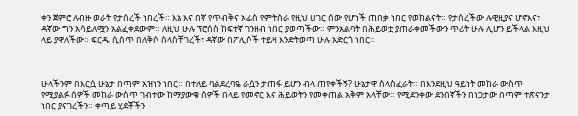ቀን ጀምሮ ለብዙ ወራት የታሰረች ነበረች። እኔ እና በኛ የጥብቅና ኦፊስ የምትሰራ የዚህ ሀገር ሰው የሆነች ጠበቃ ነበር የወከልናት። የታሰረችው ሉዊዚያና ሆኖእና፣ ዳኛው ግን አሳይለሟን አልፈቀደውም። ለዚህ ሁሉ ፕሮሰስ ከፍተኛ ገንዘብ ነበር ያወጣችው። ምንአልባት በሕይወቷ ያጠራቀመችውን ጥሪት ሁሉ ሊሆን ይችላል እዚህ ላይ ያዋለችው። ፍርዱ ሲሰጥ በለቅሶ ስላስቸገረች፣ ዳኛው በፖሊሶች ተይዛ እንድትወጣ ሁሉ አድርጎ ነበር።



ሁላችንም በእርሷ ሁኔታ በጣም አዝነን ነበር። በተለይ ባልደረባዬ ራሷን ታጠፋ ይሆን ብላ ጠየቀችኝ? ሁኔታዋ ስላስፈራት። በእንደዚህ ዓይነት መከራ ውስጥ የሚያልፉ ሰዎች መከራ ውስጥ ገብተው ከማያውቁ ሰዎች በላይ የመኖር እና ሕይወትን የመቀጠል አቅም አላቸው። የሚደንቀው ደንበኛችን በነጋታው በጣም ተጽናንታ ነበር ያናገረችን። ቀጣይ ሂደቾችን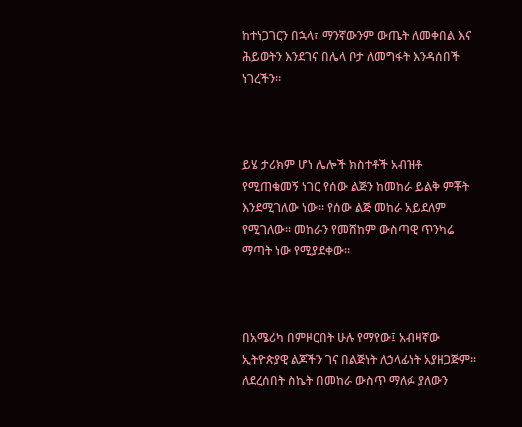ከተነጋገርን በኋላ፣ ማንኛውንም ውጤት ለመቀበል እና ሕይወትን እንደገና በሌላ ቦታ ለመግፋት እንዳሰበች ነገረችን።



ይሄ ታሪክም ሆነ ሌሎች ክስተቶች አብዝቶ የሚጠቁመኝ ነገር የሰው ልጅን ከመከራ ይልቅ ምቾት እንደሚገለው ነው። የሰው ልጅ መከራ አይደለም የሚገለው። መከራን የመሸከም ውስጣዊ ጥንካሬ ማጣት ነው የሚያደቀው።



በአሜሪካ በምዞርበት ሁሉ የማየው፤ አብዛኛው ኢትዮጵያዊ ልጆችን ገና በልጅነት ለኃላፊነት አያዘጋጅም። ለደረሰበት ስኬት በመከራ ውስጥ ማለፉ ያለውን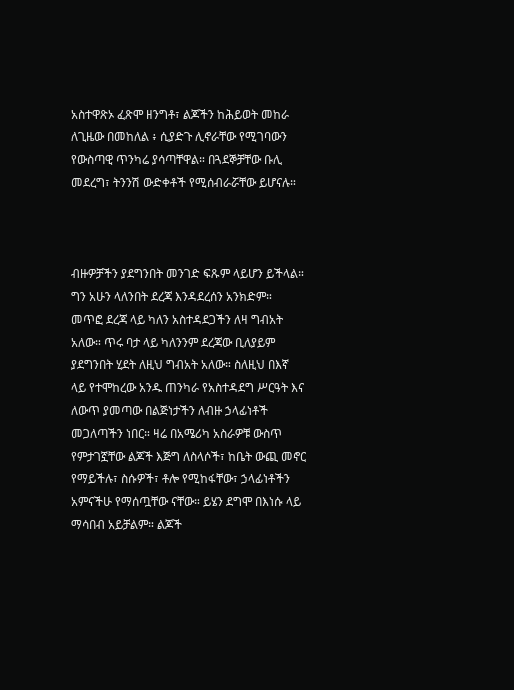አስተዋጽኦ ፈጽሞ ዘንግቶ፣ ልጆችን ከሕይወት መከራ ለጊዜው በመከለል ፥ ሲያድጉ ሊኖራቸው የሚገባውን የውስጣዊ ጥንካሬ ያሳጣቸዋል። በጓደኞቻቸው ቡሊ መደረግ፣ ትንንሽ ውድቀቶች የሚሰብራሯቸው ይሆናሉ።



ብዙዎቻችን ያደግንበት መንገድ ፍጹም ላይሆን ይችላል። ግን አሁን ላለንበት ደረጃ እንዳደረሰን አንክድም። መጥፎ ደረጃ ላይ ካለን አስተዳደጋችን ለዛ ግብአት አለው። ጥሩ ባታ ላይ ካለንንም ደረጃው ቢለያይም ያደግንበት ሂደት ለዚህ ግብአት አለው። ስለዚህ በእኛ ላይ የተሞከረው አንዱ ጠንካራ የአስተዳደግ ሥርዓት እና ለውጥ ያመጣው በልጅነታችን ለብዙ ኃላፊነቶች መጋለጣችን ነበር። ዛሬ በአሜሪካ አስራዎቹ ውስጥ የምታገኟቸው ልጆች እጅግ ለስላሶች፣ ከቤት ውጪ መኖር የማይችሉ፣ ስሱዎች፣ ቶሎ የሚከፋቸው፣ ኃላፊነቶችን አምናችሁ የማሰጧቸው ናቸው። ይሄን ደግሞ በእነሱ ላይ ማሳበብ አይቻልም። ልጆች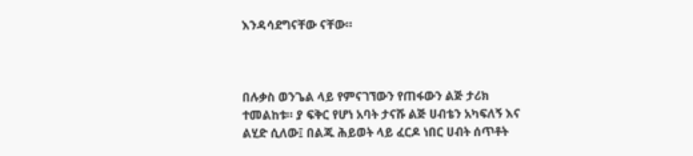እንዳሳደግናቸው ናቸው።



በሉቃስ ወንጌል ላይ የምናገኘውን የጠፋውን ልጅ ታሪክ ተመልከቱ። ያ ፍቅር የሆነ አባት ታናሹ ልጅ ሀብቴን አካፍለኝ እና ልሂድ ሲለው፤ በልጁ ሕይወት ላይ ፈርዶ ነበር ሀብት ሰጥቶት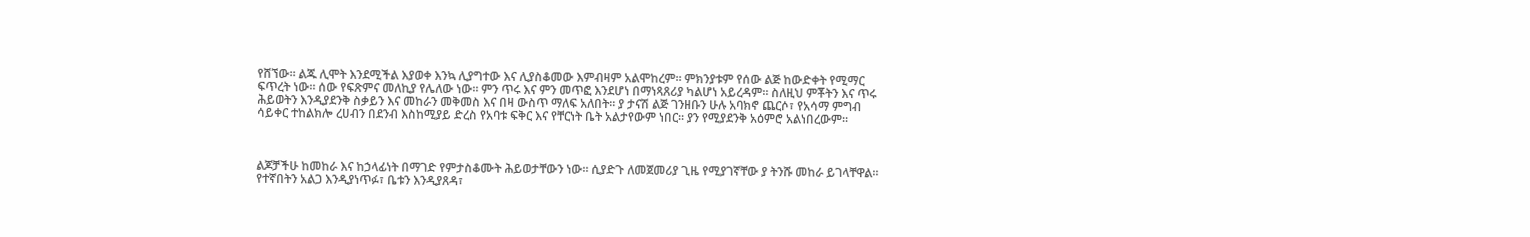የሸኘው። ልጁ ሊሞት እንደሚችል እያወቀ እንኳ ሊያግተው እና ሊያስቆመው እምብዛም አልሞከረም። ምክንያቱም የሰው ልጅ ከውድቀት የሚማር ፍጥረት ነው። ሰው የፍጽምና መለኪያ የሌለው ነው። ምን ጥሩ እና ምን መጥፎ እንደሆነ በማነጻጸሪያ ካልሆነ አይረዳም። ስለዚህ ምቾትን እና ጥሩ ሕይወትን እንዲያደንቅ ስቃይን እና መከራን መቅመስ እና በዛ ውስጥ ማለፍ አለበት። ያ ታናሽ ልጅ ገንዘቡን ሁሉ አባክኖ ጨርሶ፣ የአሳማ ምግብ ሳይቀር ተከልክሎ ረሀብን በደንብ እስከሚያይ ድረስ የአባቱ ፍቅር እና የቸርነት ቤት አልታየውም ነበር። ያን የሚያደንቅ አዕምሮ አልነበረውም።



ልጆቻችሁ ከመከራ እና ከኃላፊነት በማገድ የምታስቆሙት ሕይወታቸውን ነው። ሲያድጉ ለመጀመሪያ ጊዜ የሚያገኛቸው ያ ትንሹ መከራ ይገላቸዋል። የተኛበትን አልጋ እንዲያነጥፉ፣ ቤቱን እንዲያጸዳ፣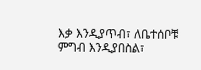እቃ እንዲያጥብ፣ ለቤተሰቦቹ ምግብ እንዲያበስል፣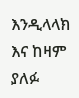እንዲላላክ እና ከዛም ያለፉ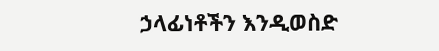ኃላፊነቶችን እንዲወስድ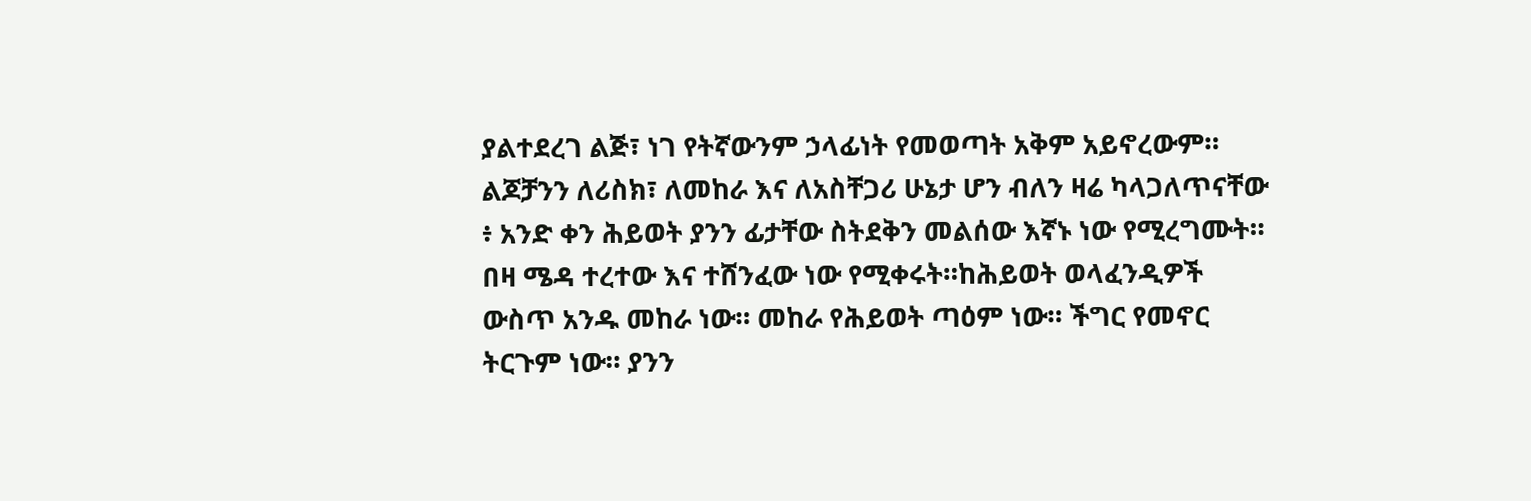ያልተደረገ ልጅ፣ ነገ የትኛውንም ኃላፊነት የመወጣት አቅም አይኖረውም። ልጆቻንን ለሪስክ፣ ለመከራ እና ለአስቸጋሪ ሁኔታ ሆን ብለን ዛሬ ካላጋለጥናቸው ፥ አንድ ቀን ሕይወት ያንን ፊታቸው ስትደቅን መልሰው እኛኑ ነው የሚረግሙት። በዛ ሜዳ ተረተው እና ተሸንፈው ነው የሚቀሩት።ከሕይወት ወላፈንዲዎች ውስጥ አንዱ መከራ ነው። መከራ የሕይወት ጣዕም ነው። ችግር የመኖር ትርጉም ነው። ያንን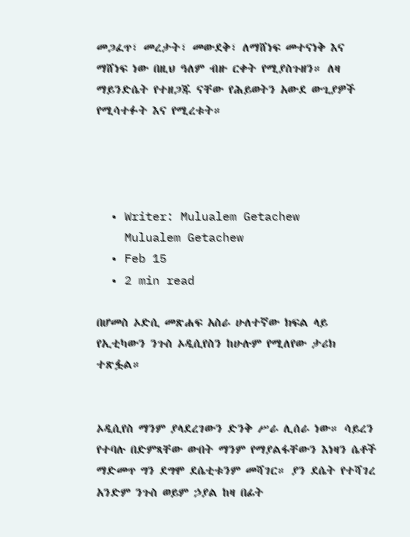መጋፈጥ፣ መረታት፣ መውደቅ፣ ለማሸነፍ መተናነቅ እና ማሸነፍ ነው በዚህ ዓለም ብዙ ርቀት የሚያስጉዘን። ለዛ ማይንድሴት የተዘጋጁ ናቸው የሕይወትን አውደ ውጊያዎች የሚሳተፉት እና የሚረቱት።




  • Writer: Mulualem Getachew
    Mulualem Getachew
  • Feb 15
  • 2 min read

በሆመስ ኦድሲ መጽሐፍ አስራ ሁለተኛው ክፍል ላይ የኢቲካውን ንጉስ ኦዲሲየስን ከሁሉም የሚለየው ታሪክ ተጽፏል።


ኦዲሲየስ ማንም ያላደረገውን ድንቅ ሥራ ሊሰራ ነው። ሳይረን የተባሉ በድምጻቸው ውበት ማንም የማያልፋቸውን እነዛን ሴቶች ማድመጥ ግን ደግሞ ደሴቲቱንም መሻገር። ያን ደሴት የተሻገረ አንድም ንጉስ ወይም ኃያል ከዛ በፊት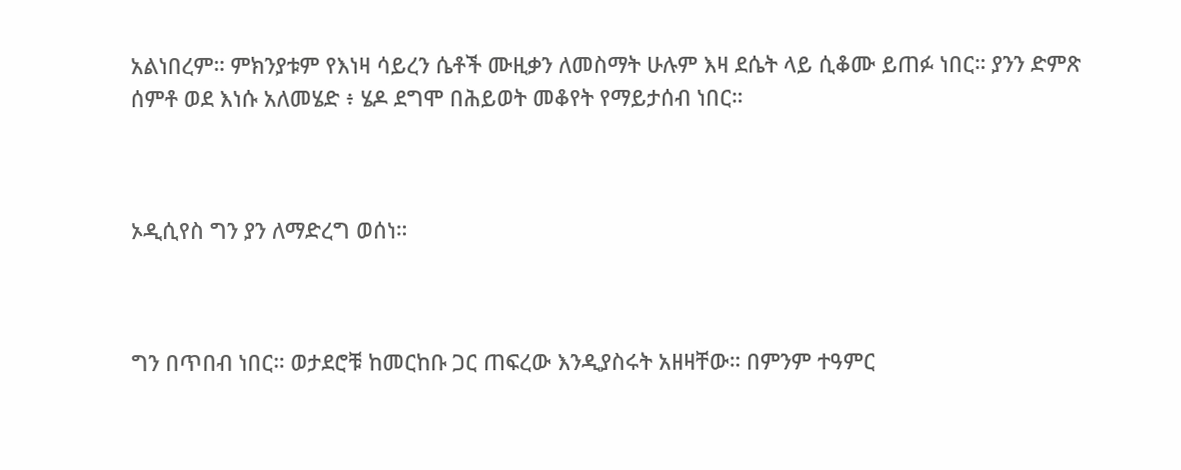አልነበረም። ምክንያቱም የእነዛ ሳይረን ሴቶች ሙዚቃን ለመስማት ሁሉም እዛ ደሴት ላይ ሲቆሙ ይጠፉ ነበር። ያንን ድምጽ ሰምቶ ወደ እነሱ አለመሄድ ፥ ሄዶ ደግሞ በሕይወት መቆየት የማይታሰብ ነበር።



ኦዲሲየስ ግን ያን ለማድረግ ወሰነ።



ግን በጥበብ ነበር። ወታደሮቹ ከመርከቡ ጋር ጠፍረው እንዲያስሩት አዘዛቸው። በምንም ተዓምር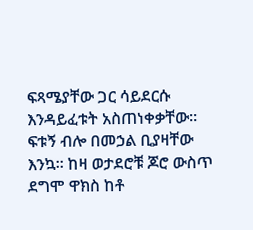ፍጻሜያቸው ጋር ሳይደርሱ እንዳይፈቱት አስጠነቀቃቸው። ፍቱኝ ብሎ በመኃል ቢያዛቸው እንኳ። ከዛ ወታደሮቹ ጆሮ ውስጥ ደግሞ ዋክስ ከቶ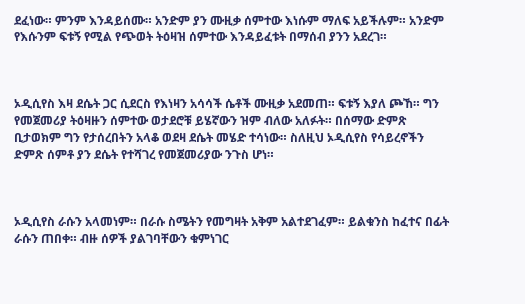ደፈነው። ምንም እንዳይሰሙ። አንድም ያን ሙዚቃ ሰምተው እነሱም ማለፍ አይችሉም። አንድም የእሱንም ፍቱኝ የሚል የጭወት ትዕዛዝ ሰምተው እንዳይፈቱት በማሰብ ያንን አደረገ።



ኦዲሲየስ እዛ ደሴት ጋር ሲደርስ የእነዛን አሳሳች ሴቶች ሙዚቃ አደመጠ። ፍቱኝ እያለ ጮኸ። ግን የመጀመሪያ ትዕዛዙን ሰምተው ወታደሮቹ ይሄኛውን ዝም ብለው አለፉት። በሰማው ድምጽ ቢታወክም ግን የታሰረበትን አላቆ ወደዛ ደሴት መሄድ ተሳነው። ስለዚህ ኦዲሲየስ የሳይረኖችን ድምጽ ሰምቶ ያን ደሴት የተሻገረ የመጀመሪያው ንጉስ ሆነ።



ኦዲሲየስ ራሱን አላመነም። በራሱ ስሜትን የመግዛት አቅም አልተደገፈም። ይልቁንስ ከፈተና በፊት ራሱን ጠበቀ። ብዙ ሰዎች ያልገባቸውን ቁምነገር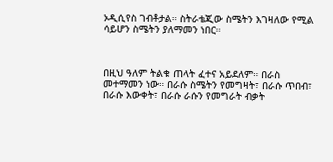ኦዲሲየስ ገብቶታል። ስትራቴጂው ስሜትን እገዛለው የሚል ሳይሆን ስሜትን ያለማመን ነበር።



በዚህ ዓለም ትልቁ ጠላት ፈተና አይደለም። በራስ መተማመን ነው። በራሱ ስሜትን የመግዛት፣ በራሱ ጥበብ፣ በራሱ እውቀት፣ በራሱ ራሱን የመግራት ብቃት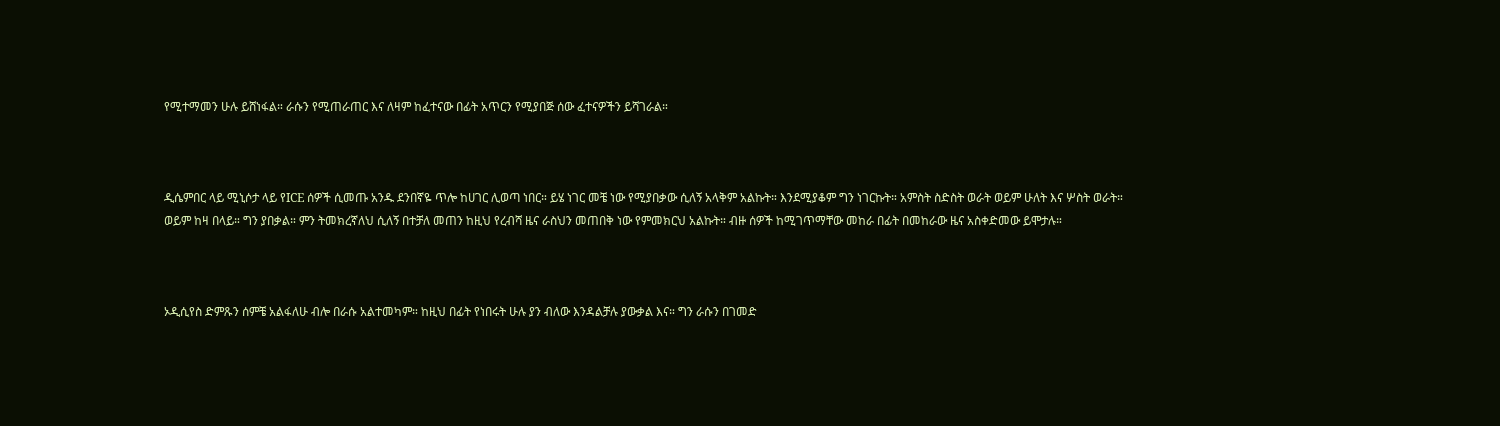የሚተማመን ሁሉ ይሸነፋል። ራሱን የሚጠራጠር እና ለዛም ከፈተናው በፊት አጥርን የሚያበጅ ሰው ፈተናዎችን ይሻገራል።



ዲሴምበር ላይ ሚኒሶታ ላይ የICE ሰዎች ሲመጡ አንዱ ደንበኛዬ ጥሎ ከሀገር ሊወጣ ነበር። ይሄ ነገር መቼ ነው የሚያበቃው ሲለኝ አላቅም አልኩት። እንደሚያቆም ግን ነገርኩት። አምስት ስድስት ወራት ወይም ሁለት እና ሦስት ወራት። ወይም ከዛ በላይ። ግን ያበቃል። ምን ትመክረኛለህ ሲለኝ በተቻለ መጠን ከዚህ የረብሻ ዜና ራስህን መጠበቅ ነው የምመክርህ አልኩት። ብዙ ሰዎች ከሚገጥማቸው መከራ በፊት በመከራው ዜና አስቀድመው ይሞታሉ።



ኦዲሲየስ ድምጹን ሰምቼ አልፋለሁ ብሎ በራሱ አልተመካም። ከዚህ በፊት የነበሩት ሁሉ ያን ብለው እንዳልቻሉ ያውቃል እና። ግን ራሱን በገመድ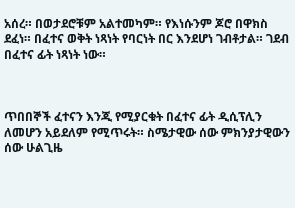አሰረ። በወታደሮቹም አልተመካም። የእነሱንም ጆሮ በዋክስ ደፈነ። በፈተና ወቅት ነጻነት የባርነት በር እንደሆነ ገብቶታል። ገደብ በፈተና ፊት ነጻነት ነው።



ጥበበኞች ፈተናን እንጂ የሚያርቁት በፈተና ፊት ዲሲፕሊን ለመሆን አይደለም የሚጥሩት። ስሜታዊው ሰው ምክንያታዊውን ሰው ሁልጊዜ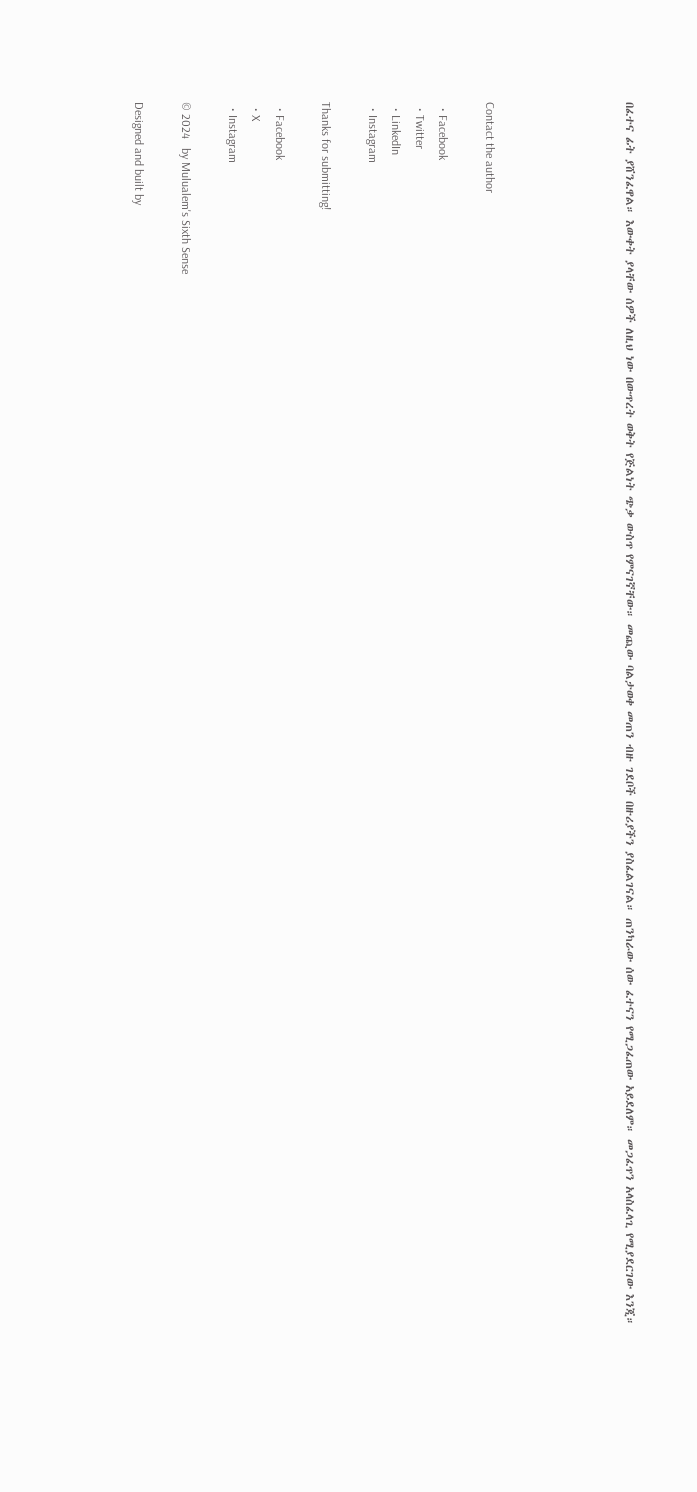በፈተና ፊት ያሸንፈዋል። እውቀት ያላቸው ሰዎች ለዚህ ነው በውጥረት ወቅት የጅልነት ጭቃ ውስጥ የምናገኛቸው። መጪው ባልታወቀ መጠን ብዙ ገደቦች በዙሪያችን ያስፈልገናል። ጠንካራው ሰው ፈተናን የሚጋፈጠው አይደለም። መጋፈጥን አላስፈላጊ የሚያደርገው እንጂ።





Contact the author

  • Facebook
  • Twitter
  • LinkedIn
  • Instagram

Thanks for submitting!

  • Facebook
  • X
  • Instagram

© 2024   by Mulualem's Sixth Sense

Designed and built by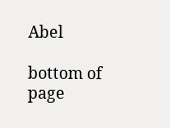Abel

bottom of page